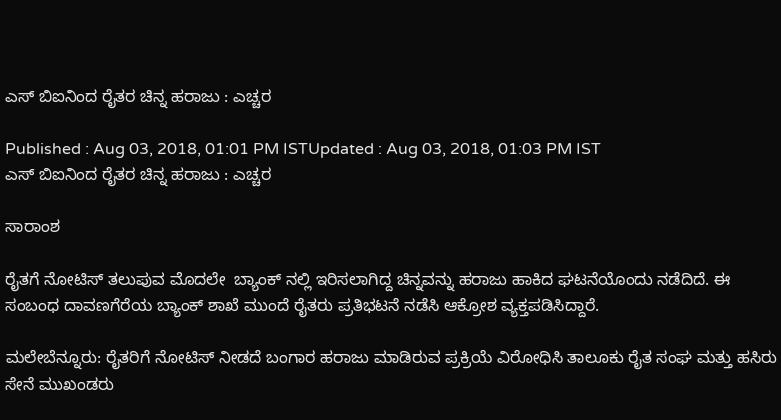ಎಸ್ ಬಿಐನಿಂದ ರೈತರ ಚಿನ್ನ ಹರಾಜು : ಎಚ್ಚರ

Published : Aug 03, 2018, 01:01 PM ISTUpdated : Aug 03, 2018, 01:03 PM IST
ಎಸ್ ಬಿಐನಿಂದ ರೈತರ ಚಿನ್ನ ಹರಾಜು : ಎಚ್ಚರ

ಸಾರಾಂಶ

ರೈತಗೆ ನೋಟಿಸ್ ತಲುಪುವ ಮೊದಲೇ  ಬ್ಯಾಂಕ್ ನಲ್ಲಿ ಇರಿಸಲಾಗಿದ್ದ ಚಿನ್ನವನ್ನು ಹರಾಜು ಹಾಕಿದ ಘಟನೆಯೊಂದು ನಡೆದಿದೆ. ಈ ಸಂಬಂಧ ದಾವಣಗೆರೆಯ ಬ್ಯಾಂಕ್ ಶಾಖೆ ಮುಂದೆ ರೈತರು ಪ್ರತಿಭಟನೆ ನಡೆಸಿ ಆಕ್ರೋಶ ವ್ಯಕ್ತಪಡಿಸಿದ್ದಾರೆ.

ಮಲೇಬೆನ್ನೂರು: ರೈತರಿಗೆ ನೋಟಿಸ್ ನೀಡದೆ ಬಂಗಾರ ಹರಾಜು ಮಾಡಿರುವ ಪ್ರಕ್ರಿಯೆ ವಿರೋಧಿಸಿ ತಾಲೂಕು ರೈತ ಸಂಘ ಮತ್ತು ಹಸಿರು ಸೇನೆ ಮುಖಂಡರು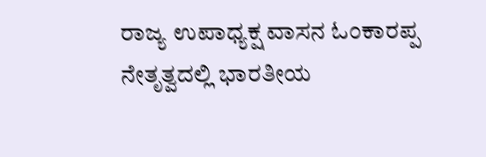ರಾಜ್ಯ ಉಪಾಧ್ಯಕ್ಷ ವಾಸನ ಓಂಕಾರಪ್ಪ ನೇತೃತ್ವದಲ್ಲಿ ಭಾರತೀಯ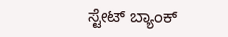ಸ್ಟೇಟ್ ಬ್ಯಾಂಕ್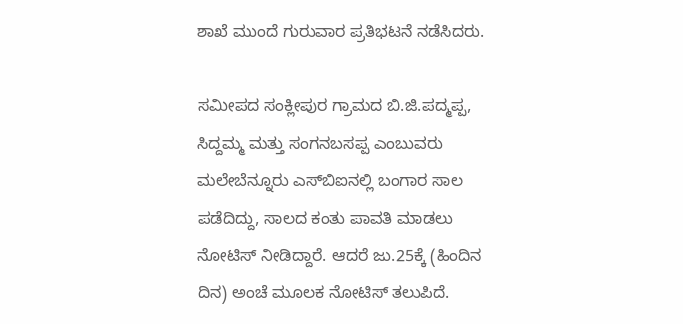ಶಾಖೆ ಮುಂದೆ ಗುರುವಾರ ಪ್ರತಿಭಟನೆ ನಡೆಸಿದರು.

ಸಮೀಪದ ಸಂಕ್ಲೀಪುರ ಗ್ರಾಮದ ಬಿ.ಜಿ.ಪದ್ಮಪ್ಪ, ಸಿದ್ದಮ್ಮ ಮತ್ತು ಸಂಗನಬಸಪ್ಪ ಎಂಬುವರು ಮಲೇಬೆನ್ನೂರು ಎಸ್‌ಬಿಐನಲ್ಲಿ ಬಂಗಾರ ಸಾಲ ಪಡೆದಿದ್ದು, ಸಾಲದ ಕಂತು ಪಾವತಿ ಮಾಡಲು ನೋಟಿಸ್ ನೀಡಿದ್ದಾರೆ. ಆದರೆ ಜು.25ಕ್ಕೆ (ಹಿಂದಿನ ದಿನ) ಅಂಚೆ ಮೂಲಕ ನೋಟಿಸ್ ತಲುಪಿದೆ.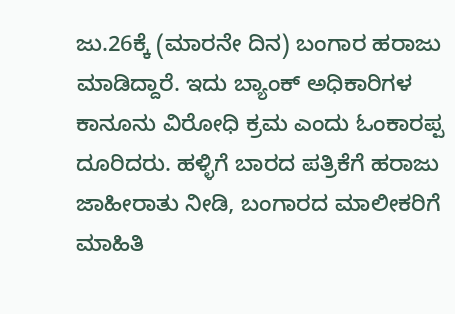ಜು.26ಕ್ಕೆ (ಮಾರನೇ ದಿನ) ಬಂಗಾರ ಹರಾಜು ಮಾಡಿದ್ದಾರೆ. ಇದು ಬ್ಯಾಂಕ್ ಅಧಿಕಾರಿಗಳ ಕಾನೂನು ವಿರೋಧಿ ಕ್ರಮ ಎಂದು ಓಂಕಾರಪ್ಪ ದೂರಿದರು. ಹಳ್ಳಿಗೆ ಬಾರದ ಪತ್ರಿಕೆಗೆ ಹರಾಜು ಜಾಹೀರಾತು ನೀಡಿ, ಬಂಗಾರದ ಮಾಲೀಕರಿಗೆ ಮಾಹಿತಿ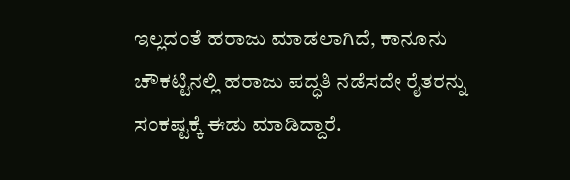ಇಲ್ಲದಂತೆ ಹರಾಜು ಮಾಡಲಾಗಿದೆ, ಕಾನೂನು ಚೌಕಟ್ಟಿನಲ್ಲಿ ಹರಾಜು ಪದ್ಧತಿ ನಡೆಸದೇ ರೈತರನ್ನು ಸಂಕಷ್ಟಕ್ಕೆ ಈಡು ಮಾಡಿದ್ದಾರೆ.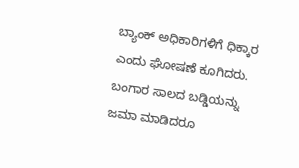ಬ್ಯಾಂಕ್ ಅಧಿಕಾರಿಗಳಿಗೆ ಧಿಕ್ಕಾರ ಎಂದು ಘೋಷಣೆ ಕೂಗಿದರು. ಬಂಗಾರ ಸಾಲದ ಬಡ್ಡಿಯನ್ನು ಜಮಾ ಮಾಡಿದರೂ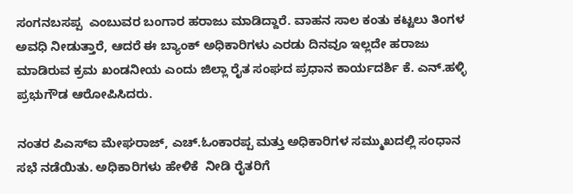ಸಂಗನಬಸಪ್ಪ  ಎಂಬುವರ ಬಂಗಾರ ಹರಾಜು ಮಾಡಿದ್ದಾರೆ. ವಾಹನ ಸಾಲ ಕಂತು ಕಟ್ಟಲು ತಿಂಗಳ ಅವಧಿ ನೀಡುತ್ತಾರೆ, ಆದರೆ ಈ ಬ್ಯಾಂಕ್ ಅಧಿಕಾರಿಗಳು ಎರಡು ದಿನವೂ ಇಲ್ಲದೇ ಹರಾಜು ಮಾಡಿರುವ ಕ್ರಮ ಖಂಡನೀಯ ಎಂದು ಜಿಲ್ಲಾ ರೈತ ಸಂಘದ ಪ್ರಧಾನ ಕಾರ್ಯದರ್ಶಿ ಕೆ. ಎನ್.ಹಳ್ಳಿ ಪ್ರಭುಗೌಡ ಆರೋಪಿಸಿದರು.

ನಂತರ ಪಿಎಸ್‌ಐ ಮೇಘರಾಜ್, ಎಚ್.ಓಂಕಾರಪ್ಪ ಮತ್ತು ಅಧಿಕಾರಿಗಳ ಸಮ್ಮುಖದಲ್ಲಿ ಸಂಧಾನ ಸಭೆ ನಡೆಯಿತು. ಅಧಿಕಾರಿಗಳು ಹೇಳಿಕೆ  ನೀಡಿ ರೈತರಿಗೆ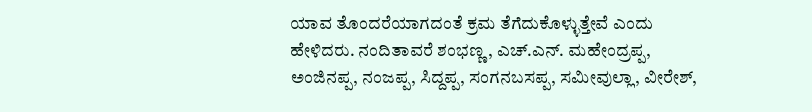ಯಾವ ತೊಂದರೆಯಾಗದಂತೆ ಕ್ರಮ ತೆಗೆದುಕೊಳ್ಳುತ್ತೇವೆ ಎಂದು ಹೇಳಿದರು. ನಂದಿತಾವರೆ ಶಂಭಣ್ಣ, ಎಚ್.ಎನ್. ಮಹೇಂದ್ರಪ್ಪ, ಅಂಜಿನಪ್ಪ, ನಂಜಪ್ಪ, ಸಿದ್ದಪ್ಪ, ಸಂಗನಬಸಪ್ಪ, ಸಮೀವುಲ್ಲಾ, ವೀರೇಶ್,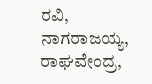ರವಿ, ನಾಗರಾಜಯ್ಯ, ರಾಘವೇಂದ್ರ,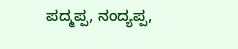ಪದ್ಮಪ್ಪ, ನಂದ್ಯಪ್ಪ,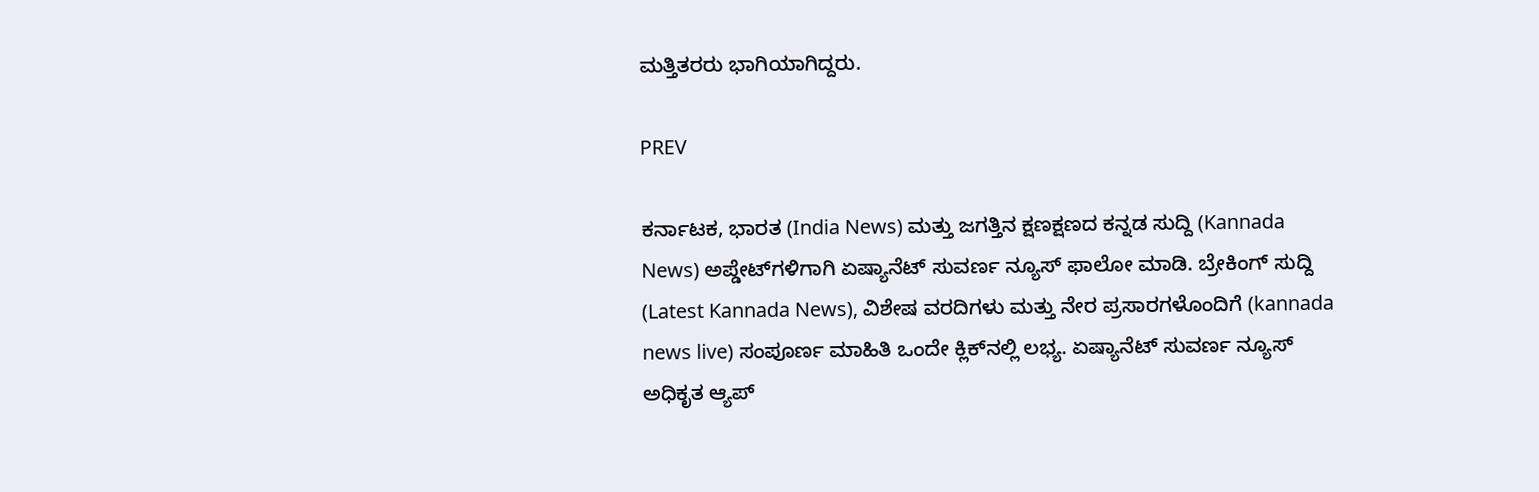ಮತ್ತಿತರರು ಭಾಗಿಯಾಗಿದ್ದರು.

PREV

ಕರ್ನಾಟಕ, ಭಾರತ (India News) ಮತ್ತು ಜಗತ್ತಿನ ಕ್ಷಣಕ್ಷಣದ ಕನ್ನಡ ಸುದ್ದಿ (Kannada News) ಅಪ್ಡೇಟ್‌ಗಳಿಗಾಗಿ ಏಷ್ಯಾನೆಟ್ ಸುವರ್ಣ ನ್ಯೂಸ್‌ ಫಾಲೋ ಮಾಡಿ. ಬ್ರೇಕಿಂಗ್ ಸುದ್ದಿ (Latest Kannada News), ವಿಶೇಷ ವರದಿಗಳು ಮತ್ತು ನೇರ ಪ್ರಸಾರಗಳೊಂದಿಗೆ (kannada news live) ಸಂಪೂರ್ಣ ಮಾಹಿತಿ ಒಂದೇ ಕ್ಲಿಕ್‌ನಲ್ಲಿ ಲಭ್ಯ. ಏಷ್ಯಾನೆಟ್ ಸುವರ್ಣ ನ್ಯೂಸ್ ಅಧಿಕೃತ ಆ್ಯಪ್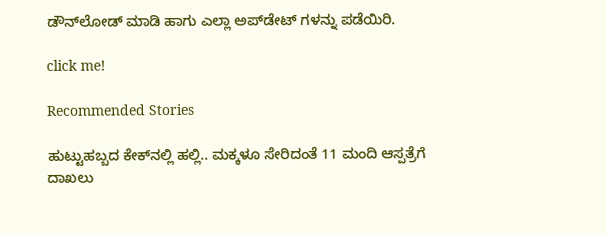ಡೌನ್‌ಲೋಡ್ ಮಾಡಿ ಹಾಗು ಎಲ್ಲಾ ಅಪ್‌ಡೇಟ್ ಗಳನ್ನು ಪಡೆಯಿರಿ.

click me!

Recommended Stories

ಹುಟ್ಟುಹಬ್ಬದ ಕೇಕ್‌ನಲ್ಲಿ ಹಲ್ಲಿ.. ಮಕ್ಕಳೂ ಸೇರಿದಂತೆ 11 ಮಂದಿ ಆಸ್ಪತ್ರೆಗೆ ದಾಖಲು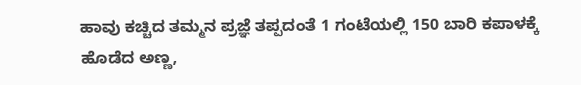ಹಾವು ಕಚ್ಚಿದ ತಮ್ಮನ ಪ್ರಜ್ಞೆ ತಪ್ಪದಂತೆ 1 ಗಂಟೆಯಲ್ಲಿ 150 ಬಾರಿ ಕಪಾಳಕ್ಕೆ ಹೊಡೆದ ಅಣ್ಣ,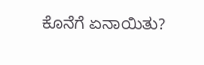ಕೊನೆಗೆ ಏನಾಯಿತು?